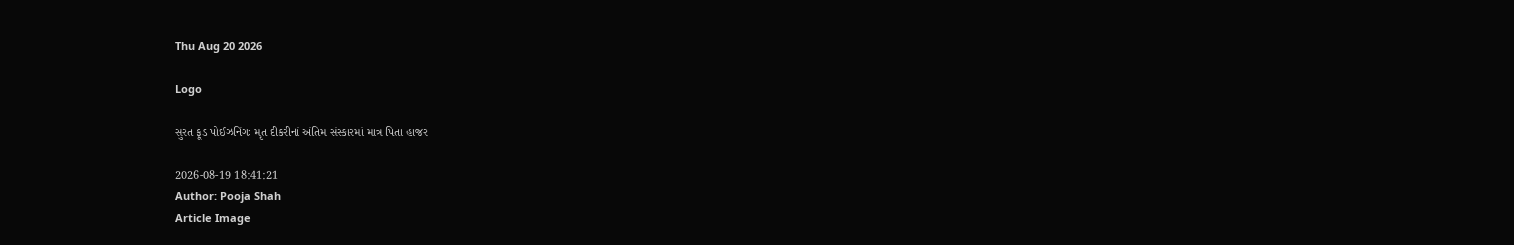Thu Aug 20 2026

Logo

સુરત ફૂડ પોઈઝનિંગઃ મૃત દીકરીનાં અંતિમ સંસ્કારમાં માત્ર પિતા હાજર

2026-08-19 18:41:21
Author: Pooja Shah
Article Image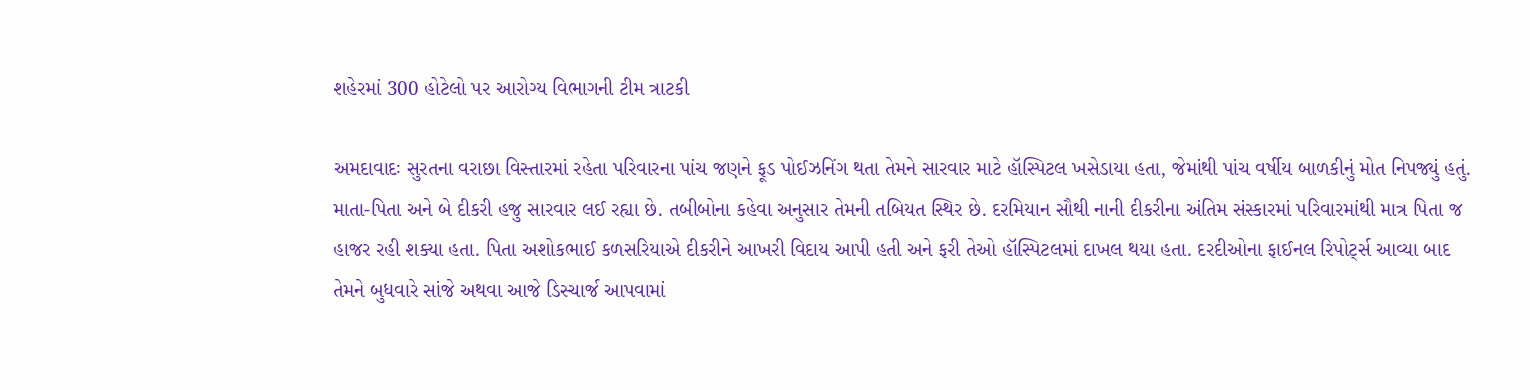શહેરમાં 300 હોટેલો પર આરોગ્ય વિભાગની ટીમ ત્રાટકી

અમદાવાદઃ સુરતના વરાછા વિસ્તારમાં રહેતા પરિવારના પાંચ જણને ફૂડ પોઈઝનિંગ થતા તેમને સારવાર માટે હૉસ્પિટલ ખસેડાયા હતા, જેમાંથી પાંચ વર્ષીય બાળકીનું મોત નિપજ્યું હતું. માતા-પિતા અને બે દીકરી હજુ સારવાર લઈ રહ્યા છે. તબીબોના કહેવા અનુસાર તેમની તબિયત સ્થિર છે. દરમિયાન સૌથી નાની દીકરીના અંતિમ સંસ્કારમાં પરિવારમાંથી માત્ર પિતા જ હાજર રહી શક્યા હતા. પિતા અશોકભાઈ કળસરિયાએ દીકરીને આખરી વિદાય આપી હતી અને ફરી તેઓ હૉસ્પિટલમાં દાખલ થયા હતા. દરદીઓના ફાઈનલ રિપોર્ટ્સ આવ્યા બાદ તેમને બુધવારે સાંજે અથવા આજે ડિસ્ચાર્જ આપવામાં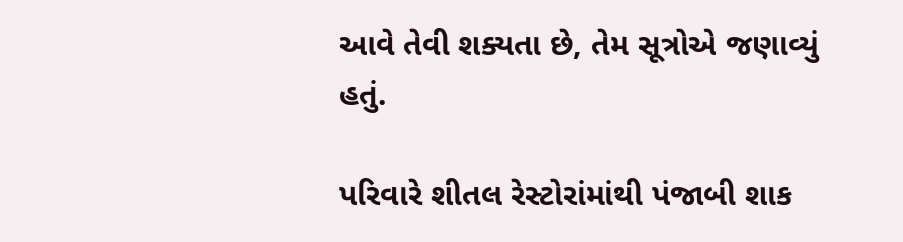આવે તેવી શક્યતા છે, તેમ સૂત્રોએ જણાવ્યું હતું.

પરિવારે શીતલ રેસ્ટોરાંમાંથી પંજાબી શાક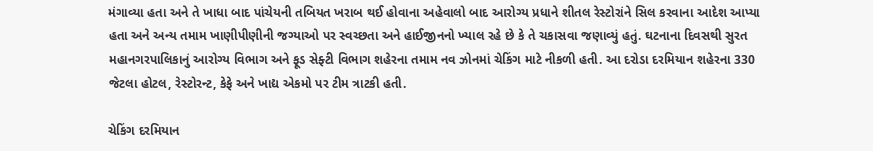મંગાવ્યા હતા અને તે ખાધા બાદ પાંચેયની તબિયત ખરાબ થઈ હોવાના અહેવાલો બાદ આરોગ્ય પ્રધાને શીતલ રેસ્ટોરાંને સિલ કરવાના આદેશ આપ્યા હતા અને અન્ય તમામ ખાણીપીણીની જગ્યાઓ પર સ્વચ્છતા અને હાઈજીનનો ખ્યાલ રહે છે કે તે ચકાસવા જણાવ્યું હતું. ઘટનાના દિવસથી સુરત મહાનગરપાલિકાનું આરોગ્ય વિભાગ અને ફૂડ સેફ્ટી વિભાગ શહેરના તમામ નવ ઝોનમાં ચેકિંગ માટે નીકળી હતી. આ દરોડા દરમિયાન શહેરના 330 જેટલા હોટલ, રેસ્ટોરન્ટ, કેફે અને ખાદ્ય એકમો પર ટીમ ત્રાટકી હતી.

ચેકિંગ દરમિયાન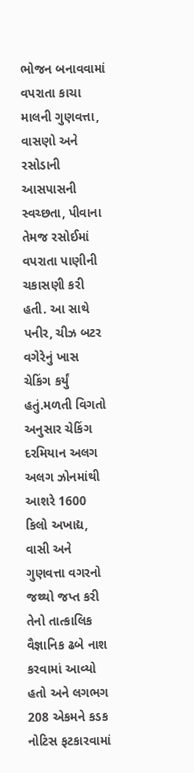ભોજન બનાવવામાં વપરાતા કાચા માલની ગુણવત્તા, વાસણો અને રસોડાની આસપાસની સ્વચ્છતા, પીવાના તેમજ રસોઈમાં વપરાતા પાણીની ચકાસણી કરી હતી. આ સાથે પનીર, ચીઝ બટર વગેરેનું ખાસ ચેકિંગ કર્યું હતું.મળતી વિગતો અનુસાર ચેકિંગ દરમિયાન અલગ અલગ ઝોનમાંથી આશરે 1600 કિલો અખાદ્ય, વાસી અને ગુણવત્તા વગરનો જથ્થો જપ્ત કરી તેનો તાત્કાલિક વૈજ્ઞાનિક ઢબે નાશ કરવામાં આવ્યો હતો અને લગભગ 208 એકમને કડક નોટિસ ફટકારવામાં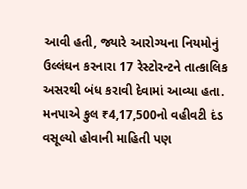આવી હતી, જ્યારે આરોગ્યના નિયમોનું ઉલ્લંઘન કરનારા 17 રેસ્ટોરન્ટને તાત્કાલિક અસરથી બંધ કરાવી દેવામાં આવ્યા હતા. મનપાએ કુલ ₹4,17,500નો વહીવટી દંડ વસૂલ્યો હોવાની માહિતી પણ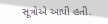સૂત્રોએ આપી હતી.